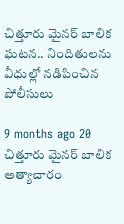చిత్తూరు మైనర్ బాలిక ఘటన.. నిందితులను వీధుల్లో నడిపించిన పోలీసులు

9 months ago 20
చిత్తూరు మైనర్ బాలిక అత్యాచారం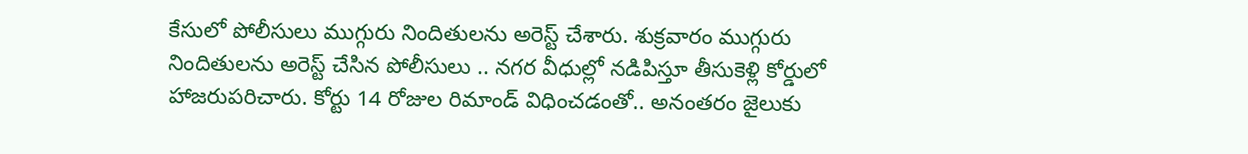కేసులో పోలీసులు ముగ్గురు నిందితులను అరెస్ట్ చేశారు. శుక్రవారం ముగ్గురు నిందితులను అరెస్ట్ చేసిన పోలీసులు .. నగర వీధుల్లో నడిపిస్తూ తీసుకెళ్లి కోర్డులో హాజరుపరిచారు. కోర్టు 14 రోజుల రిమాండ్ విధించడంతో.. అనంతరం జైలుకు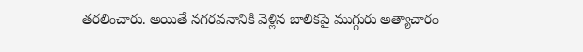తరలించారు. అయితే నగరవనానికి వెళ్లిన బాలికపై ముగ్గురు అత్యాచారం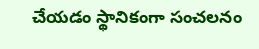చేయడం స్థానికంగా సంచలనం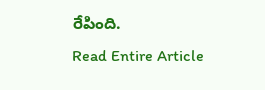రేపింది.
Read Entire Article